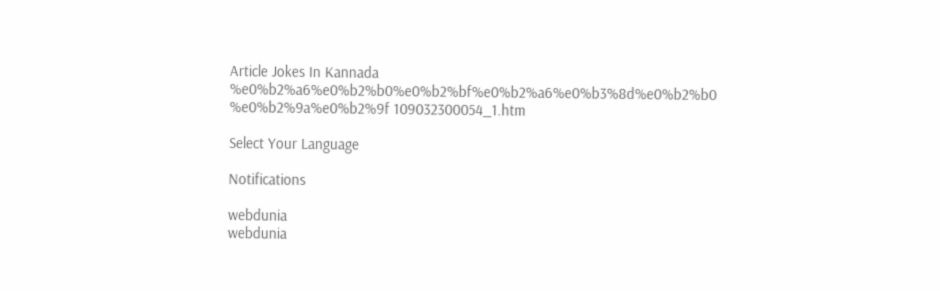Article Jokes In Kannada %e0%b2%a6%e0%b2%b0%e0%b2%bf%e0%b2%a6%e0%b3%8d%e0%b2%b0 %e0%b2%9a%e0%b2%9f 109032300054_1.htm

Select Your Language

Notifications

webdunia
webdunia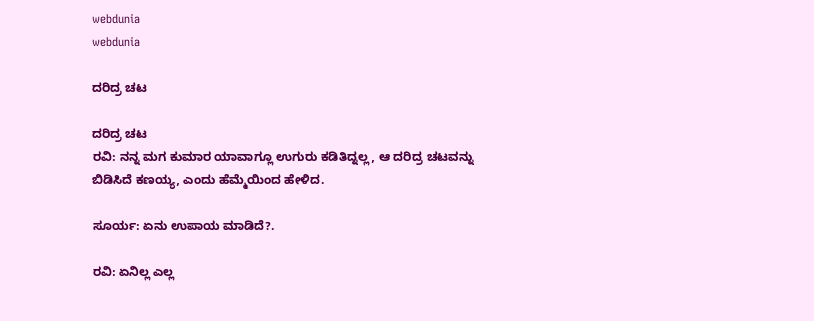webdunia
webdunia

ದರಿದ್ರ ಚಟ

ದರಿದ್ರ ಚಟ
ರವಿ: ನನ್ನ ಮಗ ಕುಮಾರ ಯಾವಾಗ್ಲೂ ಉಗುರು ಕಡಿತಿದ್ನಲ್ಲ, ಆ ದರಿದ್ರ ಚಟವನ್ನು ಬಿಡಿಸಿದೆ ಕಣಯ್ಯ, ಎಂದು ಹೆಮ್ಮೆಯಿಂದ ಹೇಳಿದ.

ಸೂರ್ಯ: ಏನು ಉಪಾಯ ಮಾಡಿದೆ?.

ರವಿ: ಏನಿಲ್ಲ ಎಲ್ಲ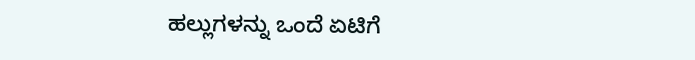ಹಲ್ಲುಗಳನ್ನು ಒಂದೆ ಏಟಿಗೆ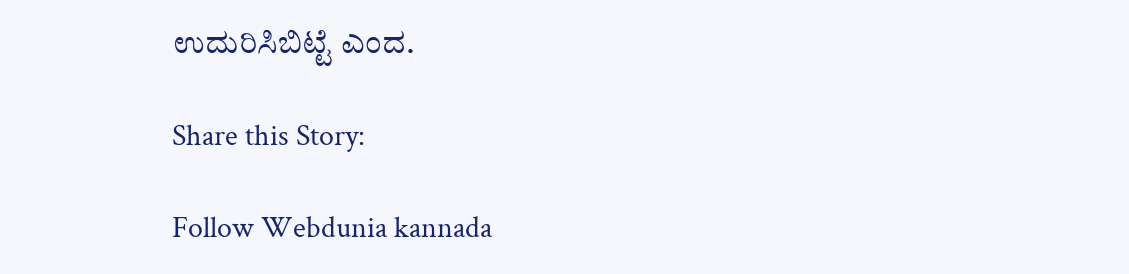ಉದುರಿಸಿಬಿಟ್ಟೆ ಎಂದ.

Share this Story:

Follow Webdunia kannada